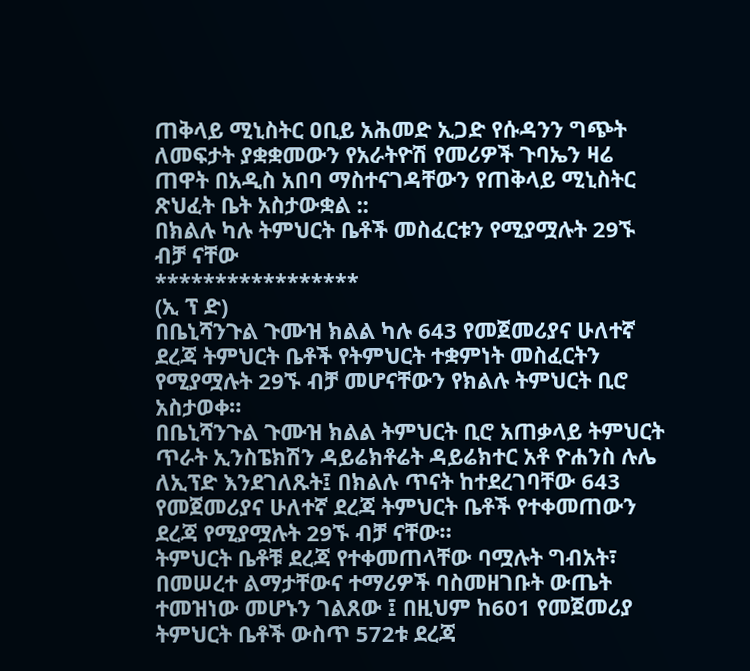ጠቅላይ ሚኒስትር ዐቢይ አሕመድ ኢጋድ የሱዳንን ግጭት ለመፍታት ያቋቋመውን የአራትዮሽ የመሪዎች ጉባኤን ዛሬ ጠዋት በአዲስ አበባ ማስተናገዳቸውን የጠቅላይ ሚኒስትር ጽህፈት ቤት አስታውቋል ::
በክልሉ ካሉ ትምህርት ቤቶች መስፈርቱን የሚያሟሉት 29ኙ ብቻ ናቸው
*****************
(ኢ ፕ ድ)
በቤኒሻንጉል ጉሙዝ ክልል ካሉ 643 የመጀመሪያና ሁለተኛ ደረጃ ትምህርት ቤቶች የትምህርት ተቋምነት መስፈርትን የሚያሟሉት 29ኙ ብቻ መሆናቸውን የክልሉ ትምህርት ቢሮ አስታወቀ።
በቤኒሻንጉል ጉሙዝ ክልል ትምህርት ቢሮ አጠቃላይ ትምህርት ጥራት ኢንስፔክሽን ዳይሬክቶሬት ዳይሬክተር አቶ ዮሐንስ ሉሌ ለኢፕድ እንደገለጹት፤ በክልሉ ጥናት ከተደረገባቸው 643 የመጀመሪያና ሁለተኛ ደረጃ ትምህርት ቤቶች የተቀመጠውን ደረጃ የሚያሟሉት 29ኙ ብቻ ናቸው።
ትምህርት ቤቶቹ ደረጃ የተቀመጠላቸው ባሟሉት ግብአት፣ በመሠረተ ልማታቸውና ተማሪዎች ባስመዘገቡት ውጤት ተመዝነው መሆኑን ገልጸው ፤ በዚህም ከ601 የመጀመሪያ ትምህርት ቤቶች ውስጥ 572ቱ ደረጃ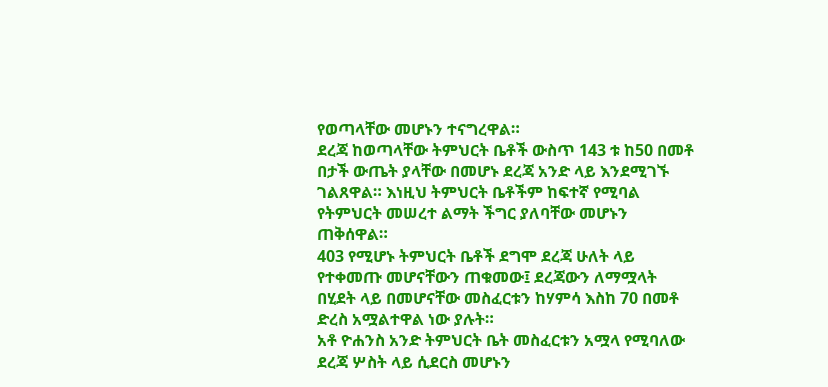የወጣላቸው መሆኑን ተናግረዋል።
ደረጃ ከወጣላቸው ትምህርት ቤቶች ውስጥ 143 ቱ ከ50 በመቶ በታች ውጤት ያላቸው በመሆኑ ደረጃ አንድ ላይ እንደሚገኙ ገልጸዋል። እነዚህ ትምህርት ቤቶችም ከፍተኛ የሚባል የትምህርት መሠረተ ልማት ችግር ያለባቸው መሆኑን ጠቅሰዋል።
403 የሚሆኑ ትምህርት ቤቶች ደግሞ ደረጃ ሁለት ላይ የተቀመጡ መሆናቸውን ጠቁመው፤ ደረጃውን ለማሟላት በሂደት ላይ በመሆናቸው መስፈርቱን ከሃምሳ እስከ 70 በመቶ ድረስ አሟልተዋል ነው ያሉት።
አቶ ዮሐንስ አንድ ትምህርት ቤት መስፈርቱን አሟላ የሚባለው ደረጃ ሦስት ላይ ሲደርስ መሆኑን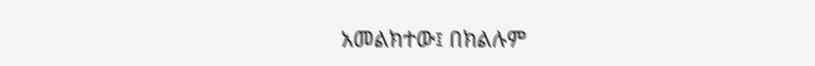አመልክተው፤ በክልሉም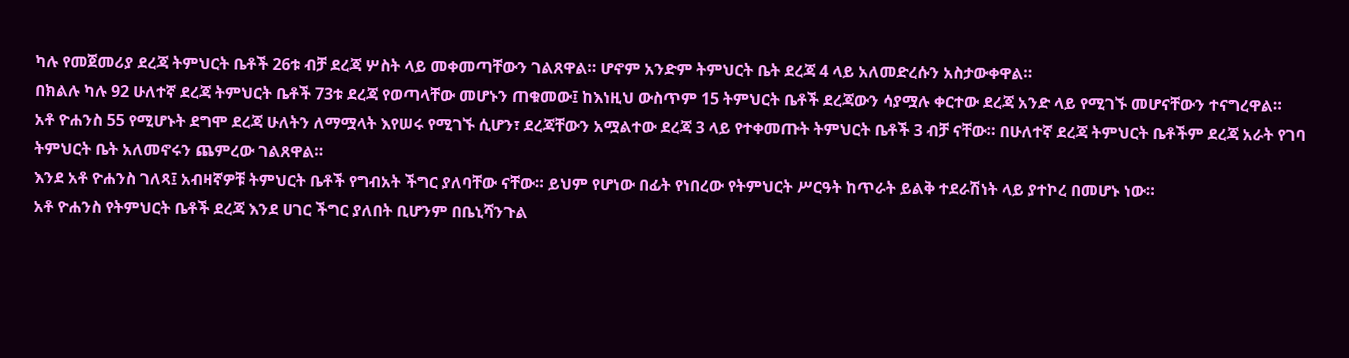ካሉ የመጀመሪያ ደረጃ ትምህርት ቤቶች 26ቱ ብቻ ደረጃ ሦስት ላይ መቀመጣቸውን ገልጸዋል። ሆኖም አንድም ትምህርት ቤት ደረጃ 4 ላይ አለመድረሱን አስታውቀዋል።
በክልሉ ካሉ 92 ሁለተኛ ደረጃ ትምህርት ቤቶች 73ቱ ደረጃ የወጣላቸው መሆኑን ጠቁመው፤ ከእነዚህ ውስጥም 15 ትምህርት ቤቶች ደረጃውን ሳያሟሉ ቀርተው ደረጃ አንድ ላይ የሚገኙ መሆናቸውን ተናግረዋል።
አቶ ዮሐንስ 55 የሚሆኑት ደግሞ ደረጃ ሁለትን ለማሟላት እየሠሩ የሚገኙ ሲሆን፣ ደረጃቸውን አሟልተው ደረጃ 3 ላይ የተቀመጡት ትምህርት ቤቶች 3 ብቻ ናቸው። በሁለተኛ ደረጃ ትምህርት ቤቶችም ደረጃ አራት የገባ ትምህርት ቤት አለመኖሩን ጨምረው ገልጸዋል።
እንደ አቶ ዮሐንስ ገለጻ፤ አብዛኛዎቹ ትምህርት ቤቶች የግብአት ችግር ያለባቸው ናቸው። ይህም የሆነው በፊት የነበረው የትምህርት ሥርዓት ከጥራት ይልቅ ተደራሽነት ላይ ያተኮረ በመሆኑ ነው።
አቶ ዮሐንስ የትምህርት ቤቶች ደረጃ እንደ ሀገር ችግር ያለበት ቢሆንም በቤኒሻንጉል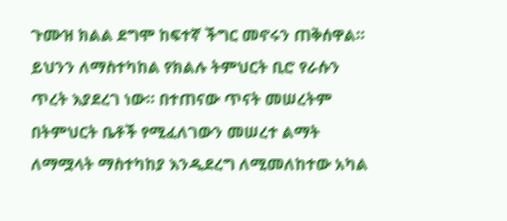ጉሙዝ ክልል ደግሞ ከፍተኛ ችግር መኖሩን ጠቅሰዋል።
ይህንን ለማስተካከል የክልሉ ትምህርት ቢሮ የራሱን ጥረት እያደረገ ነው። በተጠናው ጥናት መሠረትም በትምህርት ቤቶች የሚፈለገውን መሠረተ ልማት ለማሟላት ማስተካከያ እንዲደረግ ለሚመለከተው አካል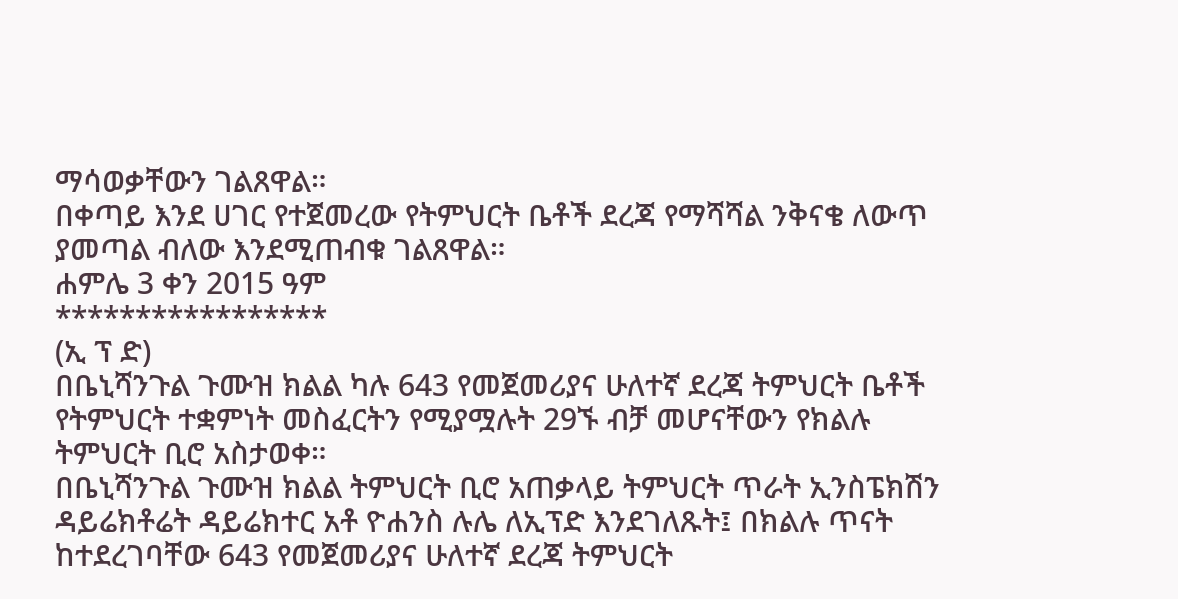ማሳወቃቸውን ገልጸዋል።
በቀጣይ እንደ ሀገር የተጀመረው የትምህርት ቤቶች ደረጃ የማሻሻል ንቅናቄ ለውጥ ያመጣል ብለው እንደሚጠብቁ ገልጸዋል።
ሐምሌ 3 ቀን 2015 ዓም
*****************
(ኢ ፕ ድ)
በቤኒሻንጉል ጉሙዝ ክልል ካሉ 643 የመጀመሪያና ሁለተኛ ደረጃ ትምህርት ቤቶች የትምህርት ተቋምነት መስፈርትን የሚያሟሉት 29ኙ ብቻ መሆናቸውን የክልሉ ትምህርት ቢሮ አስታወቀ።
በቤኒሻንጉል ጉሙዝ ክልል ትምህርት ቢሮ አጠቃላይ ትምህርት ጥራት ኢንስፔክሽን ዳይሬክቶሬት ዳይሬክተር አቶ ዮሐንስ ሉሌ ለኢፕድ እንደገለጹት፤ በክልሉ ጥናት ከተደረገባቸው 643 የመጀመሪያና ሁለተኛ ደረጃ ትምህርት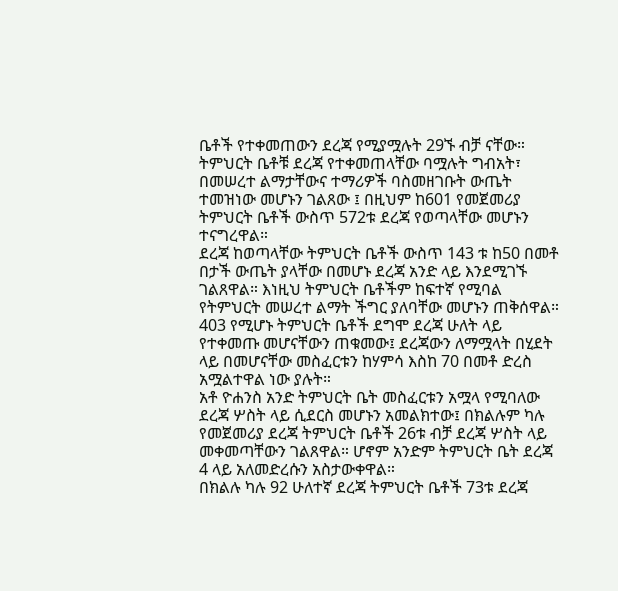ቤቶች የተቀመጠውን ደረጃ የሚያሟሉት 29ኙ ብቻ ናቸው።
ትምህርት ቤቶቹ ደረጃ የተቀመጠላቸው ባሟሉት ግብአት፣ በመሠረተ ልማታቸውና ተማሪዎች ባስመዘገቡት ውጤት ተመዝነው መሆኑን ገልጸው ፤ በዚህም ከ601 የመጀመሪያ ትምህርት ቤቶች ውስጥ 572ቱ ደረጃ የወጣላቸው መሆኑን ተናግረዋል።
ደረጃ ከወጣላቸው ትምህርት ቤቶች ውስጥ 143 ቱ ከ50 በመቶ በታች ውጤት ያላቸው በመሆኑ ደረጃ አንድ ላይ እንደሚገኙ ገልጸዋል። እነዚህ ትምህርት ቤቶችም ከፍተኛ የሚባል የትምህርት መሠረተ ልማት ችግር ያለባቸው መሆኑን ጠቅሰዋል።
403 የሚሆኑ ትምህርት ቤቶች ደግሞ ደረጃ ሁለት ላይ የተቀመጡ መሆናቸውን ጠቁመው፤ ደረጃውን ለማሟላት በሂደት ላይ በመሆናቸው መስፈርቱን ከሃምሳ እስከ 70 በመቶ ድረስ አሟልተዋል ነው ያሉት።
አቶ ዮሐንስ አንድ ትምህርት ቤት መስፈርቱን አሟላ የሚባለው ደረጃ ሦስት ላይ ሲደርስ መሆኑን አመልክተው፤ በክልሉም ካሉ የመጀመሪያ ደረጃ ትምህርት ቤቶች 26ቱ ብቻ ደረጃ ሦስት ላይ መቀመጣቸውን ገልጸዋል። ሆኖም አንድም ትምህርት ቤት ደረጃ 4 ላይ አለመድረሱን አስታውቀዋል።
በክልሉ ካሉ 92 ሁለተኛ ደረጃ ትምህርት ቤቶች 73ቱ ደረጃ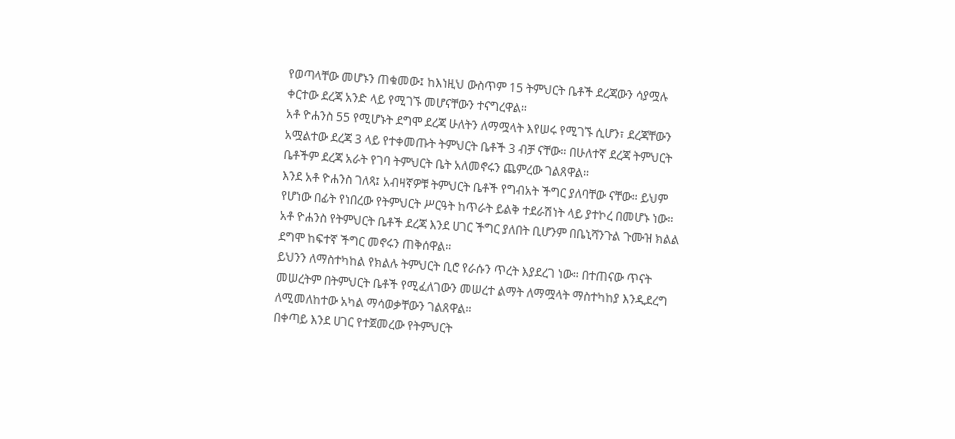የወጣላቸው መሆኑን ጠቁመው፤ ከእነዚህ ውስጥም 15 ትምህርት ቤቶች ደረጃውን ሳያሟሉ ቀርተው ደረጃ አንድ ላይ የሚገኙ መሆናቸውን ተናግረዋል።
አቶ ዮሐንስ 55 የሚሆኑት ደግሞ ደረጃ ሁለትን ለማሟላት እየሠሩ የሚገኙ ሲሆን፣ ደረጃቸውን አሟልተው ደረጃ 3 ላይ የተቀመጡት ትምህርት ቤቶች 3 ብቻ ናቸው። በሁለተኛ ደረጃ ትምህርት ቤቶችም ደረጃ አራት የገባ ትምህርት ቤት አለመኖሩን ጨምረው ገልጸዋል።
እንደ አቶ ዮሐንስ ገለጻ፤ አብዛኛዎቹ ትምህርት ቤቶች የግብአት ችግር ያለባቸው ናቸው። ይህም የሆነው በፊት የነበረው የትምህርት ሥርዓት ከጥራት ይልቅ ተደራሽነት ላይ ያተኮረ በመሆኑ ነው።
አቶ ዮሐንስ የትምህርት ቤቶች ደረጃ እንደ ሀገር ችግር ያለበት ቢሆንም በቤኒሻንጉል ጉሙዝ ክልል ደግሞ ከፍተኛ ችግር መኖሩን ጠቅሰዋል።
ይህንን ለማስተካከል የክልሉ ትምህርት ቢሮ የራሱን ጥረት እያደረገ ነው። በተጠናው ጥናት መሠረትም በትምህርት ቤቶች የሚፈለገውን መሠረተ ልማት ለማሟላት ማስተካከያ እንዲደረግ ለሚመለከተው አካል ማሳወቃቸውን ገልጸዋል።
በቀጣይ እንደ ሀገር የተጀመረው የትምህርት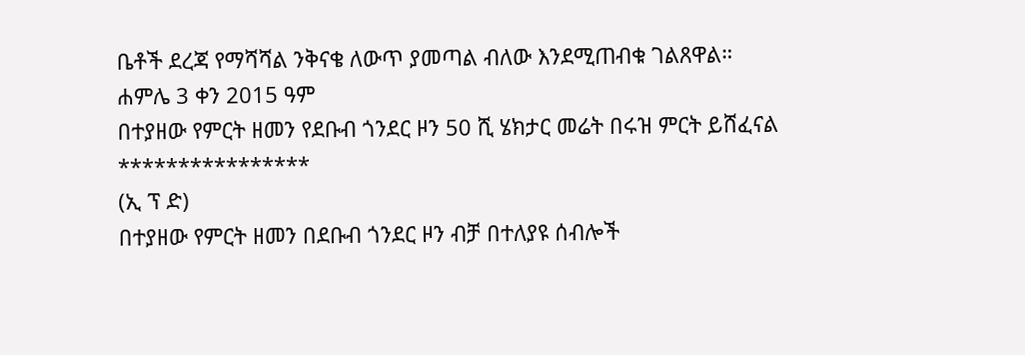ቤቶች ደረጃ የማሻሻል ንቅናቄ ለውጥ ያመጣል ብለው እንደሚጠብቁ ገልጸዋል።
ሐምሌ 3 ቀን 2015 ዓም
በተያዘው የምርት ዘመን የደቡብ ጎንደር ዞን 50 ሺ ሄክታር መሬት በሩዝ ምርት ይሸፈናል
****************
(ኢ ፕ ድ)
በተያዘው የምርት ዘመን በደቡብ ጎንደር ዞን ብቻ በተለያዩ ሰብሎች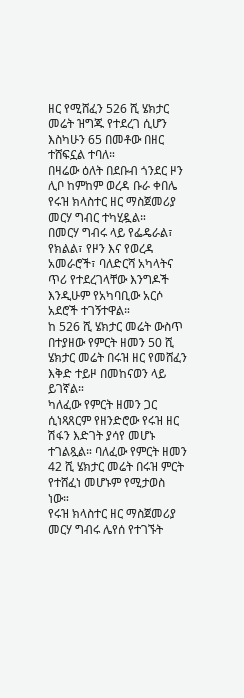ዘር የሚሸፈን 526 ሺ ሄክታር መሬት ዝግጁ የተደረገ ሲሆን እስካሁን 65 በመቶው በዘር ተሸፍኗል ተባለ።
በዛሬው ዕለት በደቡብ ጎንደር ዞን ሊቦ ከምከም ወረዳ ቡራ ቀበሌ የሩዝ ክላስተር ዘር ማስጀመሪያ መርሃ ግብር ተካሂዷል።
በመርሃ ግብሩ ላይ የፌዴራል፣ የክልል፣ የዞን እና የወረዳ አመራሮች፣ ባለድርሻ አካላትና ጥሪ የተደረገላቸው እንግዶች እንዲሁም የአካባቢው አርሶ አደሮች ተገኝተዋል።
ከ 526 ሺ ሄክታር መሬት ውስጥ በተያዘው የምርት ዘመን 50 ሺ ሄክታር መሬት በሩዝ ዘር የመሸፈን እቅድ ተይዞ በመከናወን ላይ ይገኛል።
ካለፈው የምርት ዘመን ጋር ሲነጻጸርም የዘንድሮው የሩዝ ዘር ሽፋን እድገት ያሳየ መሆኑ ተገልጿል። ባለፈው የምርት ዘመን 42 ሺ ሄክታር መሬት በሩዝ ምርት የተሸፈነ መሆኑም የሚታወስ ነው።
የሩዝ ክላስተር ዘር ማስጀመሪያ መርሃ ግብሩ ሌየሰ የተገኙት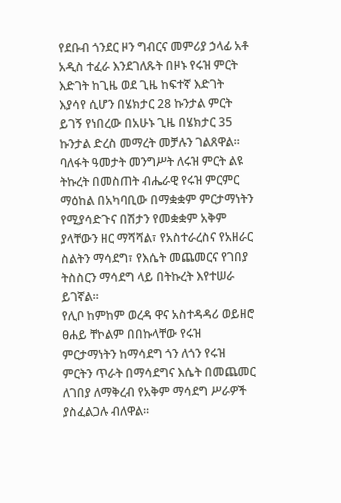የደቡብ ጎንደር ዞን ግብርና መምሪያ ኃላፊ አቶ አዲስ ተፈራ እንደገለጹት በዞኑ የሩዝ ምርት እድገት ከጊዜ ወደ ጊዜ ከፍተኛ እድገት እያሳየ ሲሆን በሄክታር 28 ኩንታል ምርት ይገኝ የነበረው በአሁኑ ጊዜ በሄክታር 35 ኩንታል ድረስ መማረት መቻሉን ገልጸዋል።
ባለፋት ዓመታት መንግሥት ለሩዝ ምርት ልዩ ትኩረት በመስጠት ብሔራዊ የሩዝ ምርምር ማዕከል በአካባቢው በማቋቋም ምርታማነትን የሚያሳድጉና በሽታን የመቋቋም አቅም ያላቸውን ዘር ማሻሻል፣ የአስተራረስና የአዘራር ስልትን ማሳደግ፣ የእሴት መጨመርና የገበያ ትስስርን ማሳደግ ላይ በትኩረት እየተሠራ ይገኛል።
የሊቦ ከምከም ወረዳ ዋና አስተዳዳሪ ወይዘሮ ፀሐይ ቸኮልም በበኩላቸው የሩዝ ምርታማነትን ከማሳደግ ጎን ለጎን የሩዝ ምርትን ጥራት በማሳደግና እሴት በመጨመር ለገበያ ለማቅረብ የአቅም ማሳደግ ሥራዎች ያስፈልጋሉ ብለዋል።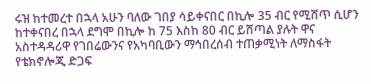ሩዝ ከተመረተ በኋላ አሁን ባለው ገበያ ሳይቀናበር በኪሎ 35 ብር የሚሸጥ ሲሆን ከተቀናበረ በኋላ ደግሞ በኪሎ ከ 75 እስከ 80 ብር ይሸጣል ያሉት ዋና አስተዳዳሪዋ የገበሬውንና የአካባቢውን ማኅበረሰብ ተጠቃሚነት ለማስፋት የቴክኖሎጂ ድጋፍ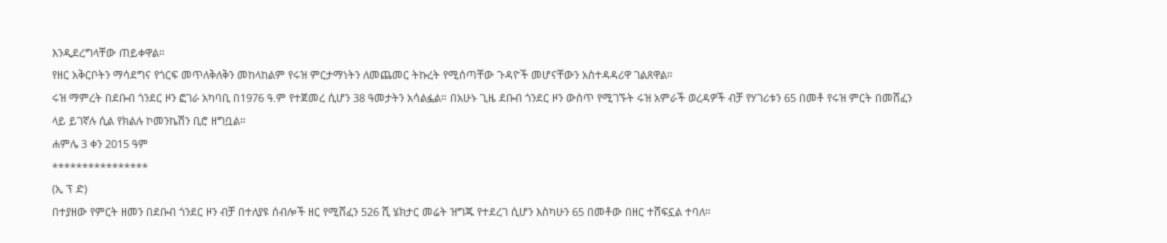እንዲደረግላቸው ጠይቀዋል።
የዘር አቅርቦትን ማሳደግና የጎርፍ መጥለቅለቅን መከላከልም የሩዝ ምርታማነትን ለመጨመር ትኩረት የሚሰጣቸው ጉዳዮች መሆናቸውን አስተዳዳሪዋ ገልጸዋል።
ሩዝ ማምረት በደቡብ ጎንደር ዞን ፎገራ አካባቢ በ1976 ዓ.ም የተጀመረ ሲሆን 38 ዓመታትን አሳልፏል። በአሁኑ ጊዜ ደቡብ ጎንደር ዞን ውስጥ የሚገኙት ሩዝ አምራች ወረዳዎች ብቻ የሃገሪቱን 65 በመቶ የሩዝ ምርት በመሸፈን ላይ ይገኛሉ ሲል የክልሉ ኮመንኬሽን ቢሮ ዘግቧል።
ሐምሌ 3 ቀን 2015 ዓም
****************
(ኢ ፕ ድ)
በተያዘው የምርት ዘመን በደቡብ ጎንደር ዞን ብቻ በተለያዩ ሰብሎች ዘር የሚሸፈን 526 ሺ ሄክታር መሬት ዝግጁ የተደረገ ሲሆን እስካሁን 65 በመቶው በዘር ተሸፍኗል ተባለ።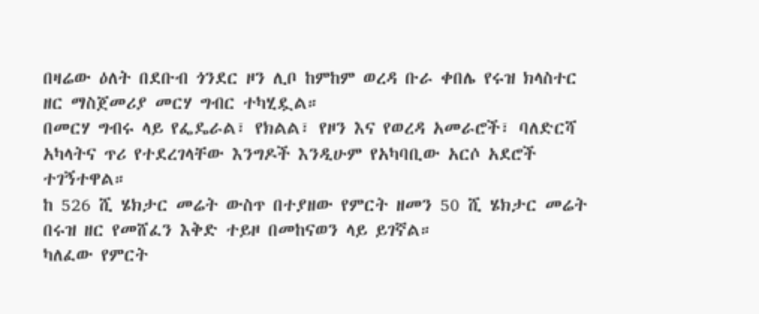በዛሬው ዕለት በደቡብ ጎንደር ዞን ሊቦ ከምከም ወረዳ ቡራ ቀበሌ የሩዝ ክላስተር ዘር ማስጀመሪያ መርሃ ግብር ተካሂዷል።
በመርሃ ግብሩ ላይ የፌዴራል፣ የክልል፣ የዞን እና የወረዳ አመራሮች፣ ባለድርሻ አካላትና ጥሪ የተደረገላቸው እንግዶች እንዲሁም የአካባቢው አርሶ አደሮች ተገኝተዋል።
ከ 526 ሺ ሄክታር መሬት ውስጥ በተያዘው የምርት ዘመን 50 ሺ ሄክታር መሬት በሩዝ ዘር የመሸፈን እቅድ ተይዞ በመከናወን ላይ ይገኛል።
ካለፈው የምርት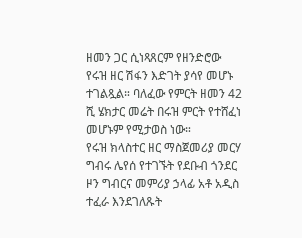ዘመን ጋር ሲነጻጸርም የዘንድሮው የሩዝ ዘር ሽፋን እድገት ያሳየ መሆኑ ተገልጿል። ባለፈው የምርት ዘመን 42 ሺ ሄክታር መሬት በሩዝ ምርት የተሸፈነ መሆኑም የሚታወስ ነው።
የሩዝ ክላስተር ዘር ማስጀመሪያ መርሃ ግብሩ ሌየሰ የተገኙት የደቡብ ጎንደር ዞን ግብርና መምሪያ ኃላፊ አቶ አዲስ ተፈራ እንደገለጹት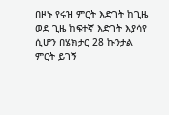በዞኑ የሩዝ ምርት እድገት ከጊዜ ወደ ጊዜ ከፍተኛ እድገት እያሳየ ሲሆን በሄክታር 28 ኩንታል ምርት ይገኝ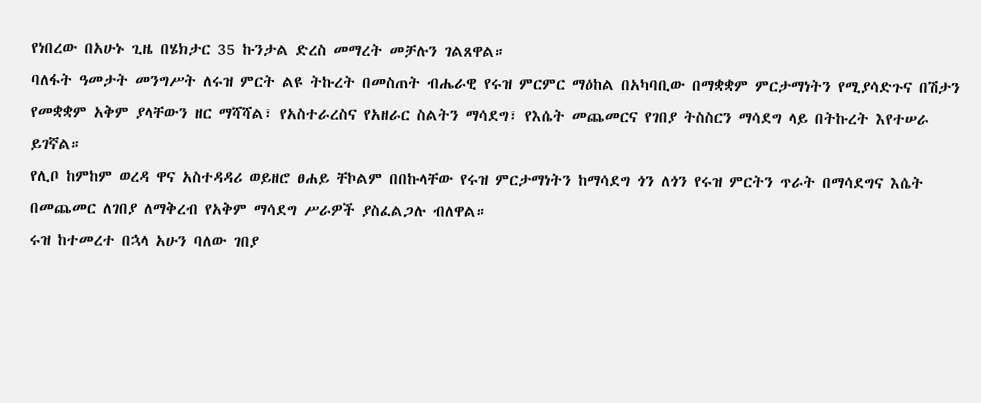የነበረው በአሁኑ ጊዜ በሄክታር 35 ኩንታል ድረስ መማረት መቻሉን ገልጸዋል።
ባለፋት ዓመታት መንግሥት ለሩዝ ምርት ልዩ ትኩረት በመስጠት ብሔራዊ የሩዝ ምርምር ማዕከል በአካባቢው በማቋቋም ምርታማነትን የሚያሳድጉና በሽታን የመቋቋም አቅም ያላቸውን ዘር ማሻሻል፣ የአስተራረስና የአዘራር ስልትን ማሳደግ፣ የእሴት መጨመርና የገበያ ትስስርን ማሳደግ ላይ በትኩረት እየተሠራ ይገኛል።
የሊቦ ከምከም ወረዳ ዋና አስተዳዳሪ ወይዘሮ ፀሐይ ቸኮልም በበኩላቸው የሩዝ ምርታማነትን ከማሳደግ ጎን ለጎን የሩዝ ምርትን ጥራት በማሳደግና እሴት በመጨመር ለገበያ ለማቅረብ የአቅም ማሳደግ ሥራዎች ያስፈልጋሉ ብለዋል።
ሩዝ ከተመረተ በኋላ አሁን ባለው ገበያ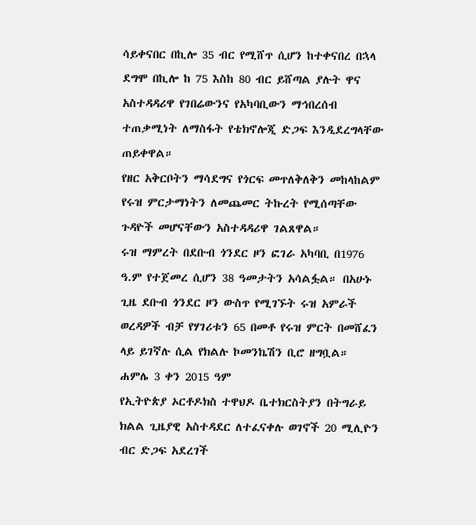ሳይቀናበር በኪሎ 35 ብር የሚሸጥ ሲሆን ከተቀናበረ በኋላ ደግሞ በኪሎ ከ 75 እስከ 80 ብር ይሸጣል ያሉት ዋና አስተዳዳሪዋ የገበሬውንና የአካባቢውን ማኅበረሰብ ተጠቃሚነት ለማስፋት የቴክኖሎጂ ድጋፍ እንዲደረግላቸው ጠይቀዋል።
የዘር አቅርቦትን ማሳደግና የጎርፍ መጥለቅለቅን መከላከልም የሩዝ ምርታማነትን ለመጨመር ትኩረት የሚሰጣቸው ጉዳዮች መሆናቸውን አስተዳዳሪዋ ገልጸዋል።
ሩዝ ማምረት በደቡብ ጎንደር ዞን ፎገራ አካባቢ በ1976 ዓ.ም የተጀመረ ሲሆን 38 ዓመታትን አሳልፏል። በአሁኑ ጊዜ ደቡብ ጎንደር ዞን ውስጥ የሚገኙት ሩዝ አምራች ወረዳዎች ብቻ የሃገሪቱን 65 በመቶ የሩዝ ምርት በመሸፈን ላይ ይገኛሉ ሲል የክልሉ ኮመንኬሽን ቢሮ ዘግቧል።
ሐምሌ 3 ቀን 2015 ዓም
የኢትዮጵያ ኦርቶዶክስ ተዋህዶ ቤተክርስትያን በትግራይ ክልል ጊዜያዊ አስተዳደር ለተፈናቀሉ ወገኖች 20 ሚሊዮን ብር ድጋፍ አደረገች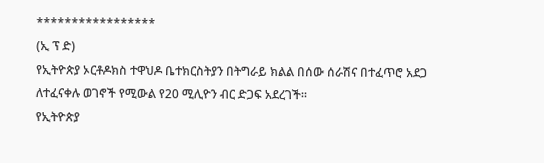*****************
(ኢ ፕ ድ)
የኢትዮጵያ ኦርቶዶክስ ተዋህዶ ቤተክርስትያን በትግራይ ክልል በሰው ሰራሽና በተፈጥሮ አደጋ ለተፈናቀሉ ወገኖች የሚውል የ20 ሚሊዮን ብር ድጋፍ አደረገች።
የኢትዮጵያ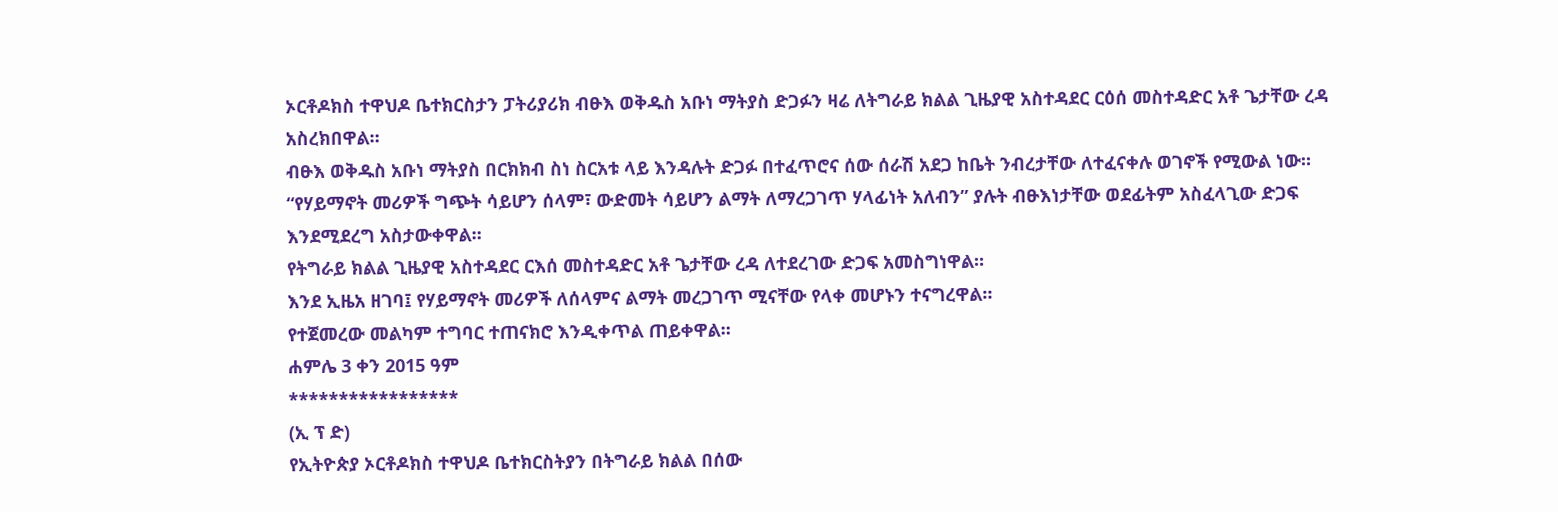ኦርቶዶክስ ተዋህዶ ቤተክርስታን ፓትሪያሪክ ብፁእ ወቅዱስ አቡነ ማትያስ ድጋፉን ዛሬ ለትግራይ ክልል ጊዜያዊ አስተዳደር ርዕሰ መስተዳድር አቶ ጌታቸው ረዳ አስረክበዋል።
ብፁእ ወቅዱስ አቡነ ማትያስ በርክክብ ስነ ስርአቱ ላይ እንዳሉት ድጋፉ በተፈጥሮና ሰው ሰራሽ አደጋ ከቤት ንብረታቸው ለተፈናቀሉ ወገኖች የሚውል ነው።
“የሃይማኖት መሪዎች ግጭት ሳይሆን ሰላም፣ ውድመት ሳይሆን ልማት ለማረጋገጥ ሃላፊነት አለብን” ያሉት ብፁእነታቸው ወደፊትም አስፈላጊው ድጋፍ እንደሚደረግ አስታውቀዋል።
የትግራይ ክልል ጊዜያዊ አስተዳደር ርእሰ መስተዳድር አቶ ጌታቸው ረዳ ለተደረገው ድጋፍ አመስግነዋል።
እንደ ኢዜአ ዘገባ፤ የሃይማኖት መሪዎች ለሰላምና ልማት መረጋገጥ ሚናቸው የላቀ መሆኑን ተናግረዋል።
የተጀመረው መልካም ተግባር ተጠናክሮ እንዲቀጥል ጠይቀዋል።
ሐምሌ 3 ቀን 2015 ዓም
*****************
(ኢ ፕ ድ)
የኢትዮጵያ ኦርቶዶክስ ተዋህዶ ቤተክርስትያን በትግራይ ክልል በሰው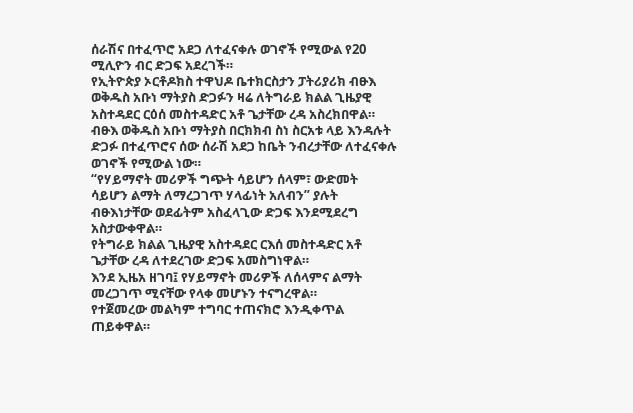ሰራሽና በተፈጥሮ አደጋ ለተፈናቀሉ ወገኖች የሚውል የ20 ሚሊዮን ብር ድጋፍ አደረገች።
የኢትዮጵያ ኦርቶዶክስ ተዋህዶ ቤተክርስታን ፓትሪያሪክ ብፁእ ወቅዱስ አቡነ ማትያስ ድጋፉን ዛሬ ለትግራይ ክልል ጊዜያዊ አስተዳደር ርዕሰ መስተዳድር አቶ ጌታቸው ረዳ አስረክበዋል።
ብፁእ ወቅዱስ አቡነ ማትያስ በርክክብ ስነ ስርአቱ ላይ እንዳሉት ድጋፉ በተፈጥሮና ሰው ሰራሽ አደጋ ከቤት ንብረታቸው ለተፈናቀሉ ወገኖች የሚውል ነው።
“የሃይማኖት መሪዎች ግጭት ሳይሆን ሰላም፣ ውድመት ሳይሆን ልማት ለማረጋገጥ ሃላፊነት አለብን” ያሉት ብፁእነታቸው ወደፊትም አስፈላጊው ድጋፍ እንደሚደረግ አስታውቀዋል።
የትግራይ ክልል ጊዜያዊ አስተዳደር ርእሰ መስተዳድር አቶ ጌታቸው ረዳ ለተደረገው ድጋፍ አመስግነዋል።
እንደ ኢዜአ ዘገባ፤ የሃይማኖት መሪዎች ለሰላምና ልማት መረጋገጥ ሚናቸው የላቀ መሆኑን ተናግረዋል።
የተጀመረው መልካም ተግባር ተጠናክሮ እንዲቀጥል ጠይቀዋል።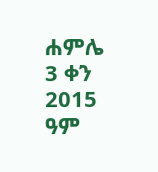ሐምሌ 3 ቀን 2015 ዓም